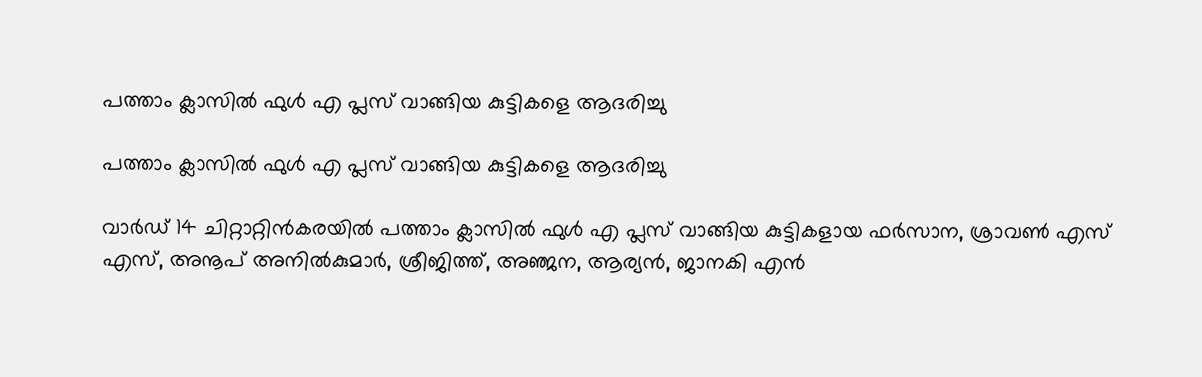പത്താം ക്ലാസിൽ ഫുൾ എ പ്ലസ് വാങ്ങിയ കുട്ടികളെ ആദരിച്ചു

പത്താം ക്ലാസിൽ ഫുൾ എ പ്ലസ് വാങ്ങിയ കുട്ടികളെ ആദരിച്ചു

വാർഡ് 14 ചിറ്റാറ്റിൻകരയിൽ പത്താം ക്ലാസിൽ ഫുൾ എ പ്ലസ് വാങ്ങിയ കുട്ടികളായ ഫർസാന, ശ്രാവൺ എസ് എസ്, അനൂപ് അനിൽകുമാർ, ശ്രീജിത്ത്, അഞ്ജന, ആര്യൻ, ജാനകി എൻ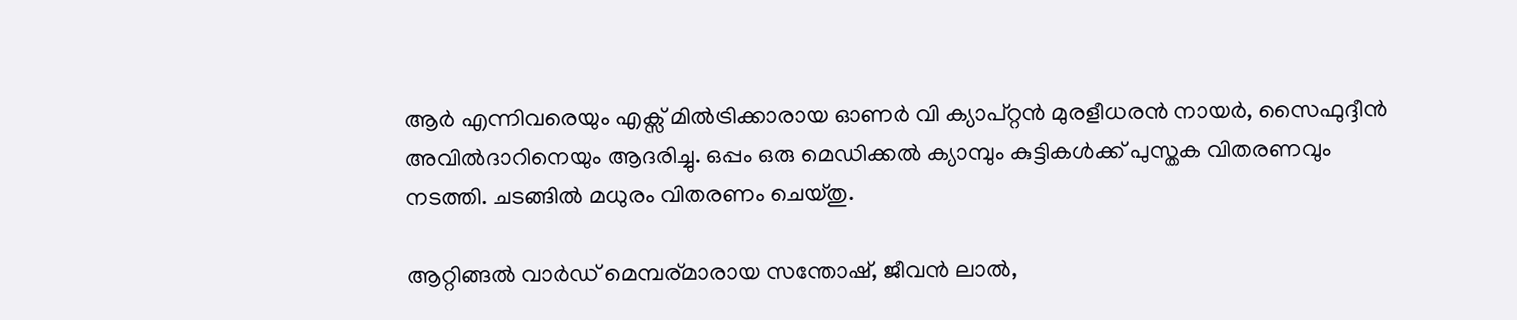ആർ എന്നിവരെയും എക്സ് മിൽട്രിക്കാരായ ഓണർ വി ക്യാപ്റ്റൻ മുരളീധരൻ നായർ, സൈഫുദ്ദീൻ അവിൽദാറിനെയും ആദരിച്ചു. ഒപ്പം ഒരു മെഡിക്കൽ ക്യാമ്പും കുട്ടികൾക്ക് പുസ്തക വിതരണവും നടത്തി. ചടങ്ങിൽ മധുരം വിതരണം ചെയ്തു.

ആറ്റിങ്ങൽ വാർഡ് മെമ്പര്മാരായ സന്തോഷ്, ജീവൻ ലാൽ,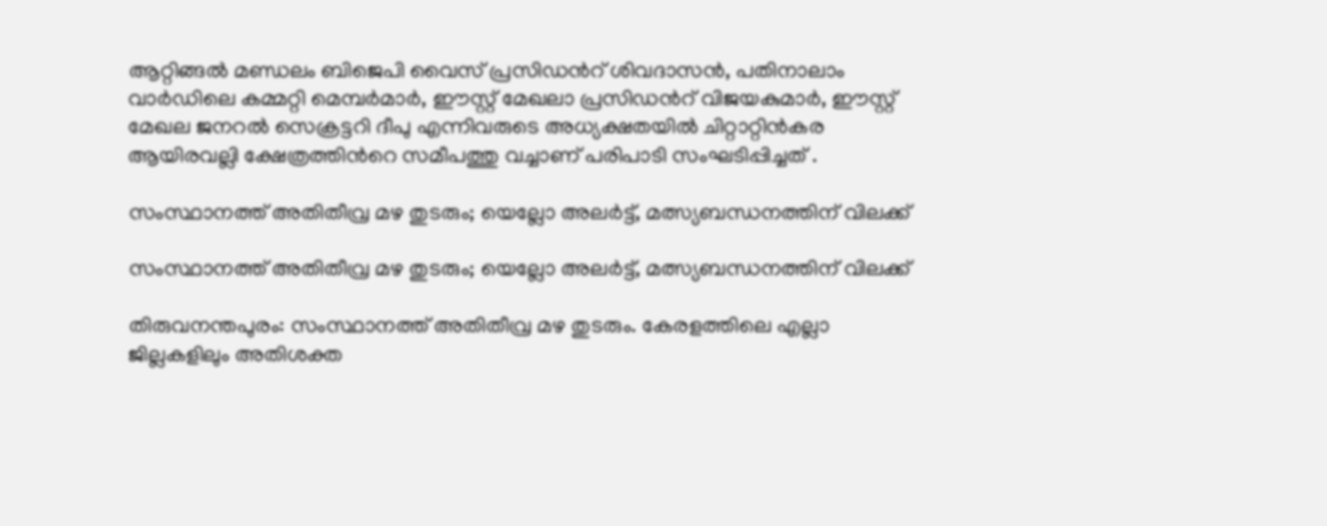ആറ്റിങ്ങൽ മണ്ഡലം ബിജെപി വൈസ് പ്രസിഡൻറ് ശിവദാസൻ, പതിനാലാം വാർഡിലെ കമ്മറ്റി മെമ്പർമാർ, ഈസ്റ്റ് മേഖലാ പ്രസിഡൻറ് വിജയകുമാർ, ഈസ്റ്റ് മേഖല ജനറൽ സെക്രട്ടറി ദീപു എന്നിവരുടെ അധ്യക്ഷതയിൽ ചിറ്റാറ്റിൻകര ആയിരവല്ലി ക്ഷേത്രത്തിൻറെ സമീപത്തു വച്ചാണ് പരിപാടി സംഘടിപ്പിച്ചത്‌ .

സംസ്ഥാനത്ത് അതിതീവ്ര മഴ തുടരും; യെല്ലോ അലർട്ട്, മത്സ്യബന്ധനത്തിന് വിലക്ക്

സംസ്ഥാനത്ത് അതിതീവ്ര മഴ തുടരും; യെല്ലോ അലർട്ട്, മത്സ്യബന്ധനത്തിന് വിലക്ക്

തിരുവനന്തപുരം: സംസ്ഥാനത്ത് അതിതീവ്ര മഴ തുടരും. കേരളത്തിലെ എല്ലാ ജില്ലകളിലും അതിശക്ത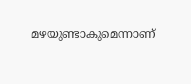മഴയുണ്ടാകുമെന്നാണ്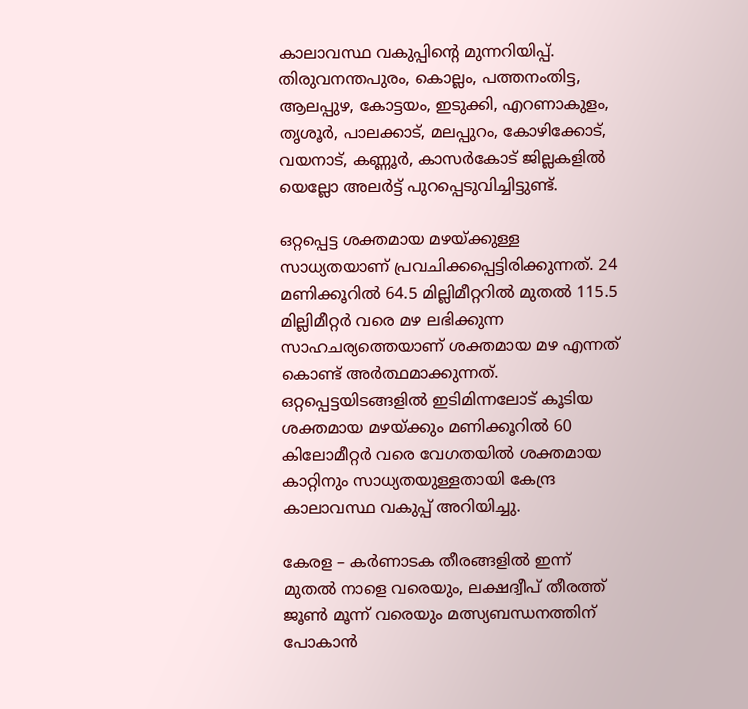കാലാവസ്ഥ വകുപ്പിന്റെ മുന്നറിയിപ്പ്. തിരുവനന്തപുരം, കൊല്ലം, പത്തനംതിട്ട, ആലപ്പുഴ, കോട്ടയം, ഇടുക്കി, എറണാകുളം, തൃശൂർ, പാലക്കാട്, മലപ്പുറം, കോഴിക്കോട്, വയനാട്, കണ്ണൂർ, കാസർകോട് ജില്ലകളിൽ യെല്ലോ അലർട്ട് പുറപ്പെടുവിച്ചിട്ടുണ്ട്.

ഒറ്റപ്പെട്ട ശക്തമായ മഴയ്ക്കുള്ള സാധ്യതയാണ് പ്രവചിക്കപ്പെട്ടിരിക്കുന്നത്. 24 മണിക്കൂറിൽ 64.5 മില്ലിമീറ്ററിൽ മുതൽ 115.5 മില്ലിമീറ്റർ വരെ മഴ ലഭിക്കുന്ന സാഹചര്യത്തെയാണ് ശക്തമായ മഴ എന്നത് കൊണ്ട് അർത്ഥമാക്കുന്നത്. ഒറ്റപ്പെട്ടയിടങ്ങളിൽ ഇടിമിന്നലോട് കൂടിയ ശക്തമായ മഴയ്ക്കും മണിക്കൂറിൽ 60 കിലോമീറ്റർ വരെ വേഗതയിൽ ശക്തമായ കാറ്റിനും സാധ്യതയുള്ളതായി കേന്ദ്ര കാലാവസ്ഥ വകുപ്പ് അറിയിച്ചു.

കേരള – കർണാടക തീരങ്ങളിൽ ഇന്ന് മുതൽ നാളെ വരെയും, ലക്ഷദ്വീപ് തീരത്ത് ജൂൺ മൂന്ന് വരെയും മത്സ്യബന്ധനത്തിന് പോകാൻ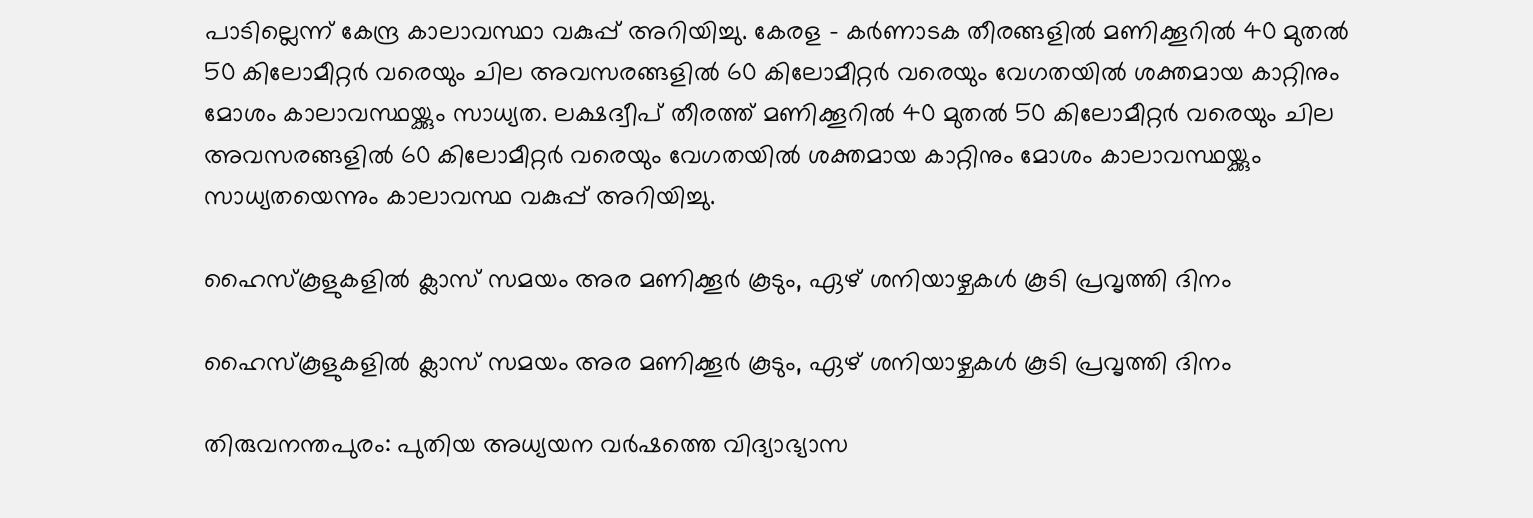പാടില്ലെന്ന് കേന്ദ്ര കാലാവസ്ഥാ വകുപ്പ് അറിയിച്ചു. കേരള – കർണാടക തീരങ്ങളിൽ മണിക്കൂറിൽ 40 മുതൽ 50 കിലോമീറ്റർ വരെയും ചില അവസരങ്ങളിൽ 60 കിലോമീറ്റർ വരെയും വേഗതയിൽ ശക്തമായ കാറ്റിനും മോശം കാലാവസ്ഥയ്ക്കും സാധ്യത. ലക്ഷദ്വീപ് തീരത്ത് മണിക്കൂറിൽ 40 മുതൽ 50 കിലോമീറ്റർ വരെയും ചില അവസരങ്ങളിൽ 60 കിലോമീറ്റർ വരെയും വേഗതയിൽ ശക്തമായ കാറ്റിനും മോശം കാലാവസ്ഥയ്ക്കും സാധ്യതയെന്നും കാലാവസ്ഥ വകുപ്പ് അറിയിച്ചു.

ഹൈസ്‌കൂളുകളില്‍ ക്ലാസ് സമയം അര മണിക്കൂര്‍ കൂടും, ഏഴ് ശനിയാഴ്ചകള്‍ കൂടി പ്രവൃത്തി ദിനം

ഹൈസ്‌കൂളുകളില്‍ ക്ലാസ് സമയം അര മണിക്കൂര്‍ കൂടും, ഏഴ് ശനിയാഴ്ചകള്‍ കൂടി പ്രവൃത്തി ദിനം

തിരുവനന്തപുരം: പുതിയ അധ്യയന വര്‍ഷത്തെ വിദ്യാഭ്യാസ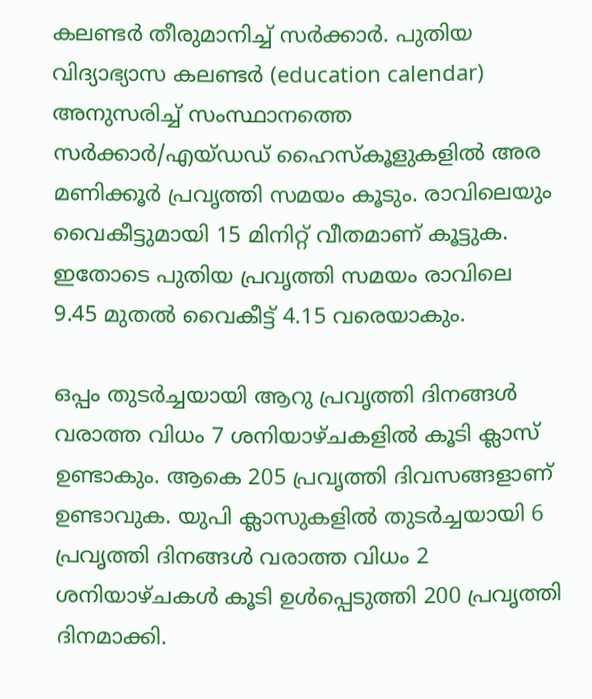കലണ്ടര്‍ തീരുമാനിച്ച് സര്‍ക്കാര്‍. പുതിയ വിദ്യാഭ്യാസ കലണ്ടര്‍ (education calendar) അനുസരിച്ച് സംസ്ഥാനത്തെ സര്‍ക്കാര്‍/എയ്ഡഡ് ഹൈസ്‌കൂളുകളില്‍ അര മണിക്കൂര്‍ പ്രവൃത്തി സമയം കൂടും. രാവിലെയും വൈകീട്ടുമായി 15 മിനിറ്റ് വീതമാണ് കൂട്ടുക. ഇതോടെ പുതിയ പ്രവൃത്തി സമയം രാവിലെ 9.45 മുതല്‍ വൈകീട്ട് 4.15 വരെയാകും.

ഒപ്പം തുടര്‍ച്ചയായി ആറു പ്രവൃത്തി ദിനങ്ങള്‍ വരാത്ത വിധം 7 ശനിയാഴ്ചകളില്‍ കൂടി ക്ലാസ് ഉണ്ടാകും. ആകെ 205 പ്രവൃത്തി ദിവസങ്ങളാണ് ഉണ്ടാവുക. യുപി ക്ലാസുകളില്‍ തുടര്‍ച്ചയായി 6 പ്രവൃത്തി ദിനങ്ങള്‍ വരാത്ത വിധം 2 ശനിയാഴ്ചകള്‍ കൂടി ഉള്‍പ്പെടുത്തി 200 പ്രവൃത്തി ദിനമാക്കി.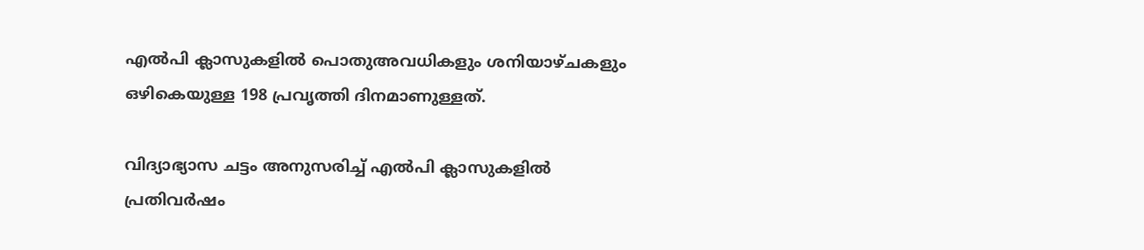എല്‍പി ക്ലാസുകളില്‍ പൊതുഅവധികളും ശനിയാഴ്ചകളും ഒഴികെയുള്ള 198 പ്രവൃത്തി ദിനമാണുള്ളത്.

വിദ്യാഭ്യാസ ചട്ടം അനുസരിച്ച് എല്‍പി ക്ലാസുകളില്‍ പ്രതിവര്‍ഷം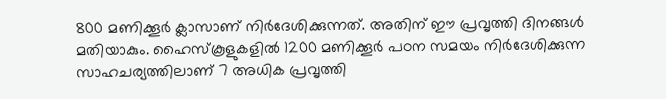800 മണിക്കൂര്‍ ക്ലാസാണ് നിര്‍ദേശിക്കുന്നത്. അതിന് ഈ പ്രവൃത്തി ദിനങ്ങള്‍ മതിയാകും. ഹൈസ്‌കൂളുകളില്‍ 1200 മണിക്കൂര്‍ പഠന സമയം നിര്‍ദേശിക്കുന്ന സാഹചര്യത്തിലാണ് 7 അധിക പ്രവൃത്തി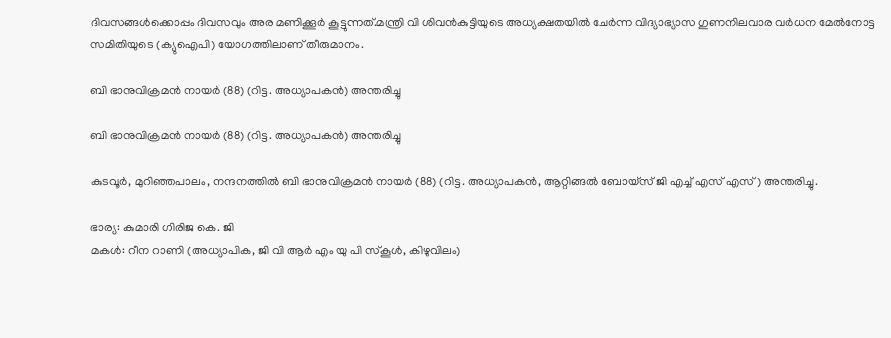ദിവസങ്ങള്‍ക്കൊപ്പം ദിവസവും അര മണിക്കൂര്‍ കൂട്ടുന്നത്.മന്ത്രി വി ശിവന്‍കുട്ടിയുടെ അധ്യക്ഷതയില്‍ ചേര്‍ന്ന വിദ്യാഭ്യാസ ഗുണനിലവാര വര്‍ധന മേല്‍നോട്ട സമിതിയുടെ (ക്യുഐപി) യോഗത്തിലാണ് തീരുമാനം.

ബി ഭാനുവിക്രമൻ നായർ (88) (റിട്ട. അധ്യാപകൻ) അന്തരിച്ചു

ബി ഭാനുവിക്രമൻ നായർ (88) (റിട്ട. അധ്യാപകൻ) അന്തരിച്ചു

കുടവൂർ, മുറിഞ്ഞപാലം, നന്ദനത്തിൽ ബി ഭാനുവിക്രമൻ നായർ (88) (റിട്ട. അധ്യാപകൻ, ആറ്റിങ്ങൽ ബോയ്സ് ജി എച്ച് എസ് എസ്) അന്തരിച്ചു.

ഭാര്യ: കുമാരി ഗിരിജ കെ. ജി
മകൾ: റീന റാണി (അധ്യാപിക, ജി വി ആർ എം യു പി സ്കൂൾ, കിഴുവിലം)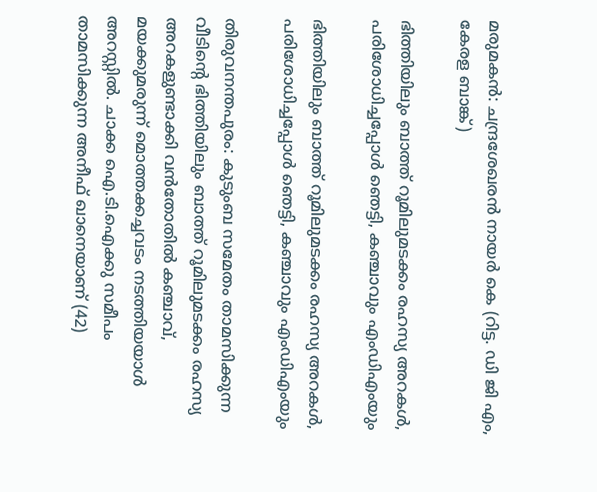മരുമകൻ: ചന്ദ്രശേഖരൻ നായർ കെ (റിട്ട. ഡി ജി എം, കേരള ബാങ്ക്)

ഭിത്തിയിലും ബാത്ത് റൂമിലുമടക്കം രഹസ്യ അറകൾ, പരിശോധിച്ചപ്പോൾ ഞെട്ടി, കഞ്ചാവും എംഡിഎംയും

ഭിത്തിയിലും ബാത്ത് റൂമിലുമടക്കം രഹസ്യ അറകൾ, പരിശോധിച്ചപ്പോൾ ഞെട്ടി, കഞ്ചാവും എംഡിഎംയും

തിരുവനന്തപുരം: കുടുംബ സമേതം താമസിക്കുന്ന വീടിൻ്റെ ഭിത്തിയിലും ബാത്ത് റൂമിലുമടക്കം രഹസ്യ അറകളുണ്ടാക്കി വൻതോതിൽ കഞ്ചാവ്, മയക്കുമരുന്ന് മൊത്തക്കച്ചവടം നടത്തിയയാൾ അറസ്റ്റിൽ. ചാക്ക ഐ.ടി.ഐക്കു സമീപം താമസിക്കുന്ന അനീഫ് ഖാനെയാണ് (42)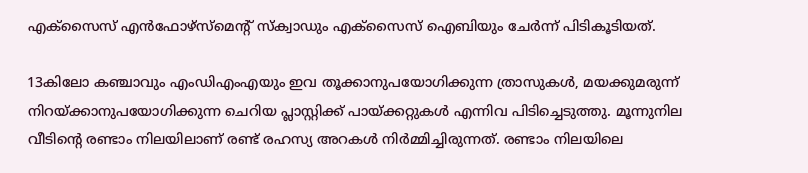എക്‌സൈസ് എൻഫോഴ്സ്‌മെന്റ് സ്ക്വാഡും എക്‌സൈസ് ഐബിയും ചേർന്ന് പിടികൂടിയത്.

13കിലോ കഞ്ചാവും എംഡിഎംഎയും ഇവ തൂക്കാനുപയോഗിക്കുന്ന ത്രാസുകൾ, മയക്കുമരുന്ന് നിറയ്ക്കാനുപയോഗിക്കുന്ന ചെറിയ പ്ലാസ്റ്റിക്ക് പായ്ക്കറ്റുകൾ എന്നിവ പിടിച്ചെടുത്തു. മൂന്നുനില വീടിന്റെ രണ്ടാം നിലയിലാണ് രണ്ട് രഹസ്യ അറകൾ നിർമ്മിച്ചിരുന്നത്. രണ്ടാം നിലയിലെ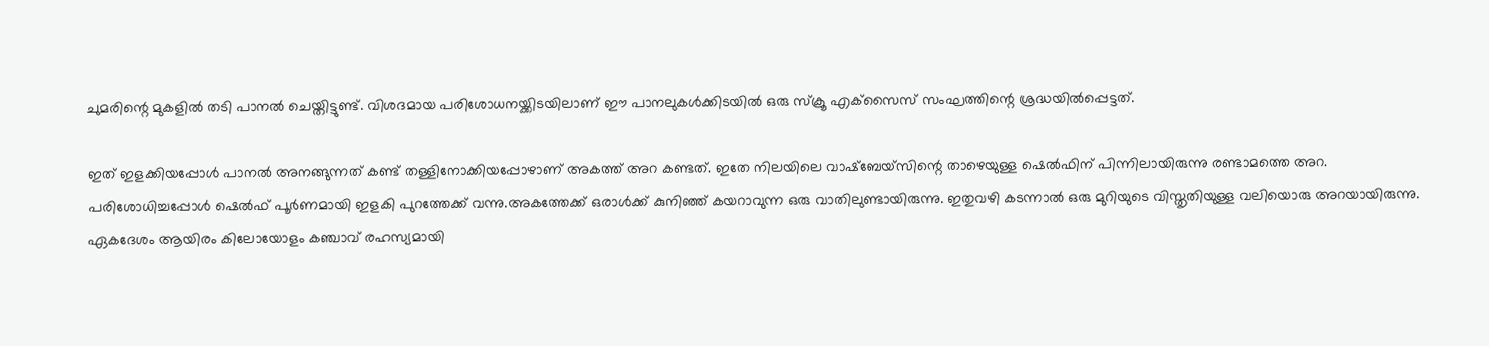ചുമരിന്റെ മുകളിൽ തടി പാനൽ ചെയ്തിട്ടുണ്ട്. വിശദമായ പരിശോധനയ്ക്കിടയിലാണ് ഈ പാനലുകൾക്കിടയിൽ ഒരു സ്ക്രൂ എക്‌സൈസ് സംഘത്തിന്റെ ശ്രദ്ധയിൽപ്പെട്ടത്.

ഇത് ഇളക്കിയപ്പോൾ പാനൽ അനങ്ങുന്നത് കണ്ട് തള്ളിനോക്കിയപ്പോഴാണ് അകത്ത് അറ കണ്ടത്. ഇതേ നിലയിലെ വാഷ്‌ബേയ്സിന്റെ താഴെയുള്ള ഷെൽഫിന് പിന്നിലായിരുന്നു രണ്ടാമത്തെ അറ. പരിശോധിച്ചപ്പോൾ ഷെൽഫ് പൂർണമായി ഇളകി പുറത്തേക്ക് വന്നു.അകത്തേക്ക് ഒരാൾക്ക് കുനിഞ്ഞ് കയറാവുന്ന ഒരു വാതിലുണ്ടായിരുന്നു. ഇതുവഴി കടന്നാൽ ഒരു മുറിയുടെ വിസ്തൃതിയുള്ള വലിയൊരു അറയായിരുന്നു. ഏകദേശം ആയിരം കിലോയോളം കഞ്ചാവ് രഹസ്യമായി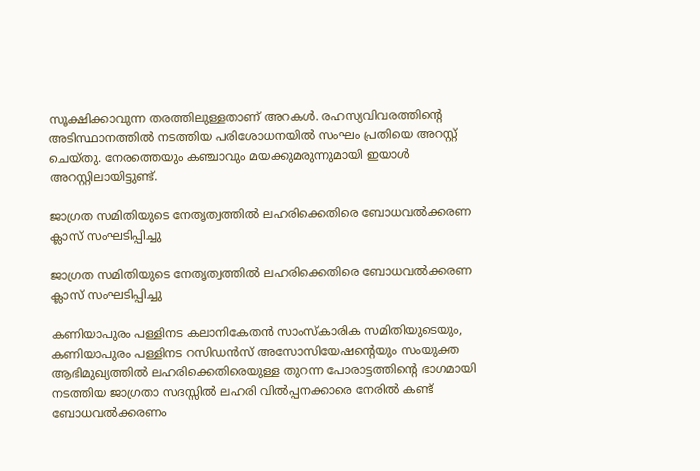സൂക്ഷിക്കാവുന്ന തരത്തിലുള്ളതാണ് അറകൾ. രഹസ്യവിവരത്തിന്റെ അടിസ്ഥാനത്തിൽ നടത്തിയ പരിശോധനയിൽ സംഘം പ്രതിയെ അറസ്റ്റ് ചെയ്തു. നേരത്തെയും കഞ്ചാവും മയക്കുമരുന്നുമായി ഇയാൾ അറസ്റ്റിലായിട്ടുണ്ട്.

ജാഗ്രത സമിതിയുടെ നേതൃത്വത്തിൽ ലഹരിക്കെതിരെ ബോധവൽക്കരണ ക്ലാസ് സംഘടിപ്പിച്ചു

ജാഗ്രത സമിതിയുടെ നേതൃത്വത്തിൽ ലഹരിക്കെതിരെ ബോധവൽക്കരണ ക്ലാസ് സംഘടിപ്പിച്ചു

കണിയാപുരം പള്ളിനട കലാനികേതൻ സാംസ്കാരിക സമിതിയുടെയും, കണിയാപുരം പള്ളിനട റസിഡൻസ് അസോസിയേഷന്റെയും സംയുക്ത ആഭിമുഖ്യത്തിൽ ലഹരിക്കെതിരെയുള്ള തുറന്ന പോരാട്ടത്തിന്റെ ഭാഗമായി നടത്തിയ ജാഗ്രതാ സദസ്സിൽ ലഹരി വിൽപ്പനക്കാരെ നേരിൽ കണ്ട് ബോധവൽക്കരണം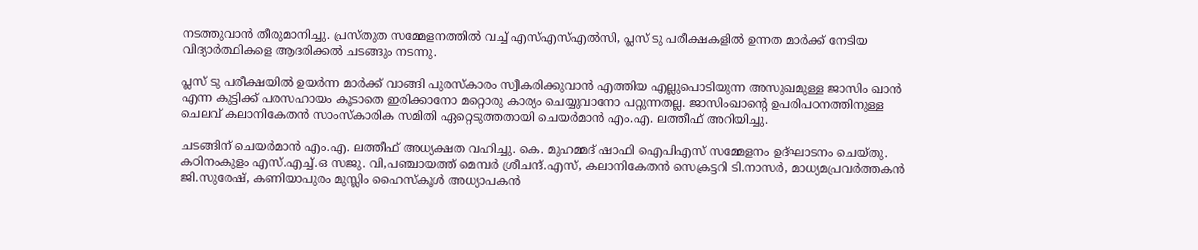നടത്തുവാൻ തീരുമാനിച്ചു. പ്രസ്തുത സമ്മേളനത്തിൽ വച്ച് എസ്എസ്എൽസി, പ്ലസ് ടു പരീക്ഷകളിൽ ഉന്നത മാർക്ക് നേടിയ വിദ്യാർത്ഥികളെ ആദരിക്കൽ ചടങ്ങും നടന്നു.

പ്ലസ് ടു പരീക്ഷയിൽ ഉയർന്ന മാർക്ക് വാങ്ങി പുരസ്കാരം സ്വീകരിക്കുവാൻ എത്തിയ എല്ലുപൊടിയുന്ന അസുഖമുള്ള ജാസിം ഖാൻ എന്ന കുട്ടിക്ക് പരസഹായം കൂടാതെ ഇരിക്കാനോ മറ്റൊരു കാര്യം ചെയ്യുവാനോ പറ്റുന്നതല്ല. ജാസിംഖാന്റെ ഉപരിപഠനത്തിനുള്ള ചെലവ് കലാനികേതൻ സാംസ്കാരിക സമിതി ഏറ്റെടുത്തതായി ചെയർമാൻ എം.എ. ലത്തീഫ് അറിയിച്ചു.

ചടങ്ങിന് ചെയർമാൻ എം.എ. ലത്തീഫ് അധ്യക്ഷത വഹിച്ചു. കെ. മുഹമ്മദ് ഷാഫി ഐപിഎസ് സമ്മേളനം ഉദ്ഘാടനം ചെയ്തു. കഠിനംകുളം എസ്.എച്ച്.ഒ സജു. വി,പഞ്ചായത്ത് മെമ്പർ ശ്രീചന്ദ്.എസ്, കലാനികേതൻ സെക്രട്ടറി ടി.നാസർ, മാധ്യമപ്രവർത്തകൻ ജി.സുരേഷ്, കണിയാപുരം മുസ്ലിം ഹൈസ്കൂൾ അധ്യാപകൻ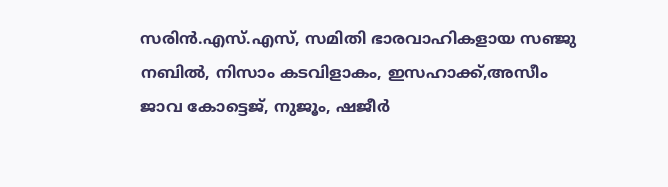സരിൻ.എസ്.എസ്, സമിതി ഭാരവാഹികളായ സഞ്ജു നബിൽ, നിസാം കടവിളാകം, ഇസഹാക്ക്,അസീം ജാവ കോട്ടെജ്, നുജൂം, ഷജീർ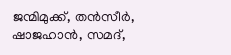ജന്മിമുക്ക്, തൻസീർ, ഷാജഹാൻ, സമദ്,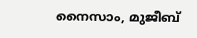നൈസാം, മുജീബ്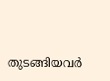തുടങ്ങിയവർ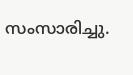സംസാരിച്ചു.